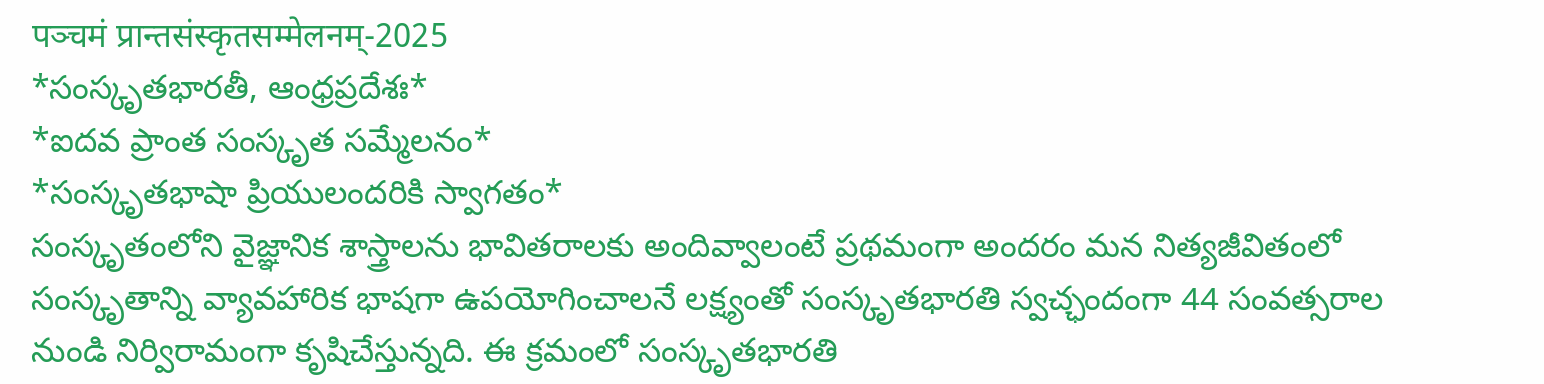पञ्चमं प्रान्तसंस्कृतसम्मेलनम्-2025
*సంస్కృతభారతీ, ఆంధ్రప్రదేశః*
*ఐదవ ప్రాంత సంస్కృత సమ్మేలనం*
*సంస్కృతభాషా ప్రియులందరికి స్వాగతం*
సంస్కృతంలోని వైజ్ఞానిక శాస్త్రాలను భావితరాలకు అందివ్వాలంటే ప్రథమంగా అందరం మన నిత్యజీవితంలో సంస్కృతాన్ని వ్యావహారిక భాషగా ఉపయోగించాలనే లక్ష్యంతో సంస్కృతభారతి స్వచ్ఛందంగా 44 సంవత్సరాల నుండి నిర్విరామంగా కృషిచేస్తున్నది. ఈ క్రమంలో సంస్కృతభారతి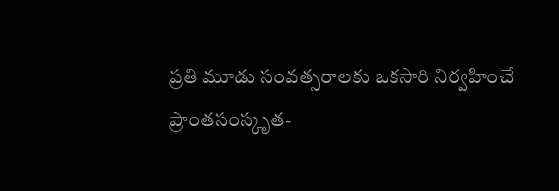ప్రతి మూడు సంవత్సరాలకు ఒకసారి నిర్వహించే ప్రాంతసంస్కృత-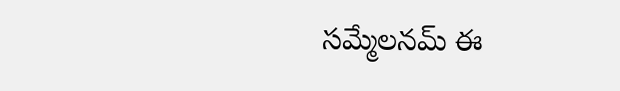సమ్మేలనమ్ ఈ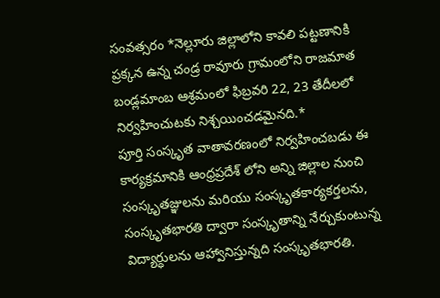సంవత్సరం *నెల్లూరు జిల్లాలోని కావలి పట్టణానికి ప్రక్కన ఉన్న చండ్ర రావూరు గ్రామంలోని రాజమాత బండ్లమాంబ ఆశ్రమంలో ఫిబ్రవరి 22, 23 తేదీలలో నిర్వహించుటకు నిశ్చయించడమైనది.*
పూర్తి సంస్కృత వాతావరణంలో నిర్వహించబడు ఈ కార్యక్రమానికి ఆంధ్రప్రదేశ్ లోని అన్ని జిల్లాల నుంచి సంస్కృతజ్ఞులను మరియు సంస్కృతకార్యకర్తలను, సంస్కృతభారతి ద్వారా సంస్కృతాన్ని నేర్చుకుంటున్న విద్యార్ధులను ఆహ్వానిస్తున్నది సంస్కృతభారతి.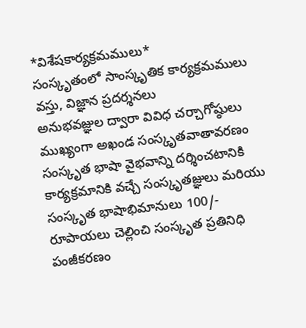*విశేషకార్యక్రమములు*
సంస్కృతంలో సాంస్కృతిక కార్యక్రమములు
వస్తు, విజ్ఞాన ప్రదర్శనలు
అనుభవజ్ఞుల ద్వారా వివిధ చర్చాగోష్ఠులు
ముఖ్యంగా అఖండ సంస్కృతవాతావరణం
సంస్కృత భాషా వైభవాన్ని దర్శించటానికి కార్యక్రమానికి వచ్చే సంస్కృతజ్ఞులు మరియు సంస్కృత భాషాభిమానులు 100/- రూపాయలు చెల్లించి సంస్కృత ప్రతినిధి పంజీకరణం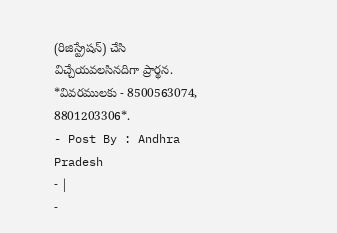(రిజిస్ట్రేషన్) చేసి విచ్చేయవలసినదిగా ప్రార్థన.
*వివరములకు - 8500563074, 8801203306*.
- Post By : Andhra Pradesh
- |
-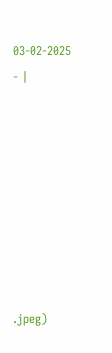03-02-2025
- |








.jpeg)